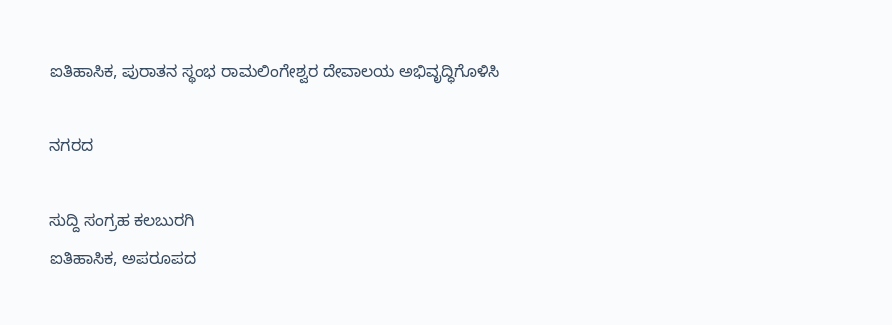ಐತಿಹಾಸಿಕ, ಪುರಾತನ ಸ್ಥಂಭ ರಾಮಲಿಂಗೇಶ್ವರ ದೇವಾಲಯ ಅಭಿವೃದ್ಧಿಗೊಳಿಸಿ

ನಗರದ

ಸುದ್ದಿ ಸಂಗ್ರಹ ಕಲಬುರಗಿ
ಐತಿಹಾಸಿಕ, ಅಪರೂಪದ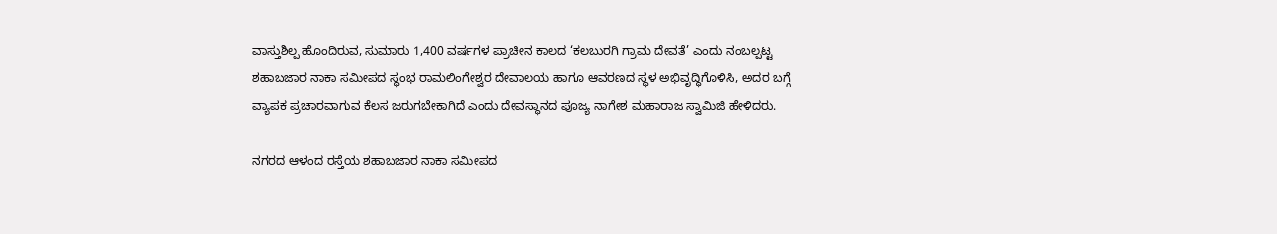ವಾಸ್ತುಶಿಲ್ಪ ಹೊಂದಿರುವ, ಸುಮಾರು 1,400 ವರ್ಷಗಳ ಪ್ರಾಚೀನ ಕಾಲದ ‘ಕಲಬುರಗಿ ಗ್ರಾಮ ದೇವತೆ’ ಎಂದು ನಂಬಲ್ಪಟ್ಟ ಶಹಾಬಜಾರ ನಾಕಾ ಸಮೀಪದ ಸ್ಥಂಭ ರಾಮಲಿಂಗೇಶ್ವರ ದೇವಾಲಯ ಹಾಗೂ ಆವರಣದ ಸ್ಥಳ ಅಭಿವೃದ್ಧಿಗೊಳಿಸಿ, ಅದರ ಬಗ್ಗೆ ವ್ಯಾಪಕ ಪ್ರಚಾರವಾಗುವ ಕೆಲಸ ಜರುಗಬೇಕಾಗಿದೆ ಎಂದು ದೇವಸ್ಥಾನದ ಪೂಜ್ಯ ನಾಗೇಶ ಮಹಾರಾಜ ಸ್ವಾಮಿಜಿ ಹೇಳಿದರು.

ನಗರದ ಆಳಂದ ರಸ್ತೆಯ ಶಹಾಬಜಾರ ನಾಕಾ ಸಮೀಪದ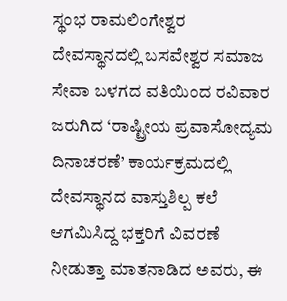ಸ್ಥಂಭ ರಾಮಲಿಂಗೇಶ್ವರ ದೇವಸ್ಥಾನದಲ್ಲಿ ಬಸವೇಶ್ವರ ಸಮಾಜ ಸೇವಾ ಬಳಗದ ವತಿಯಿಂದ ರವಿವಾರ ಜರುಗಿದ ‘ರಾಷ್ಟ್ರೀಯ ಪ್ರವಾಸೋದ್ಯಮ ದಿನಾಚರಣೆ’ ಕಾರ್ಯಕ್ರಮದಲ್ಲಿ ದೇವಸ್ಥಾನದ ವಾಸ್ತುಶಿಲ್ಪ ಕಲೆ ಆಗಮಿಸಿದ್ದ ಭಕ್ತರಿಗೆ ವಿವರಣೆ ನೀಡುತ್ತಾ ಮಾತನಾಡಿದ ಅವರು, ಈ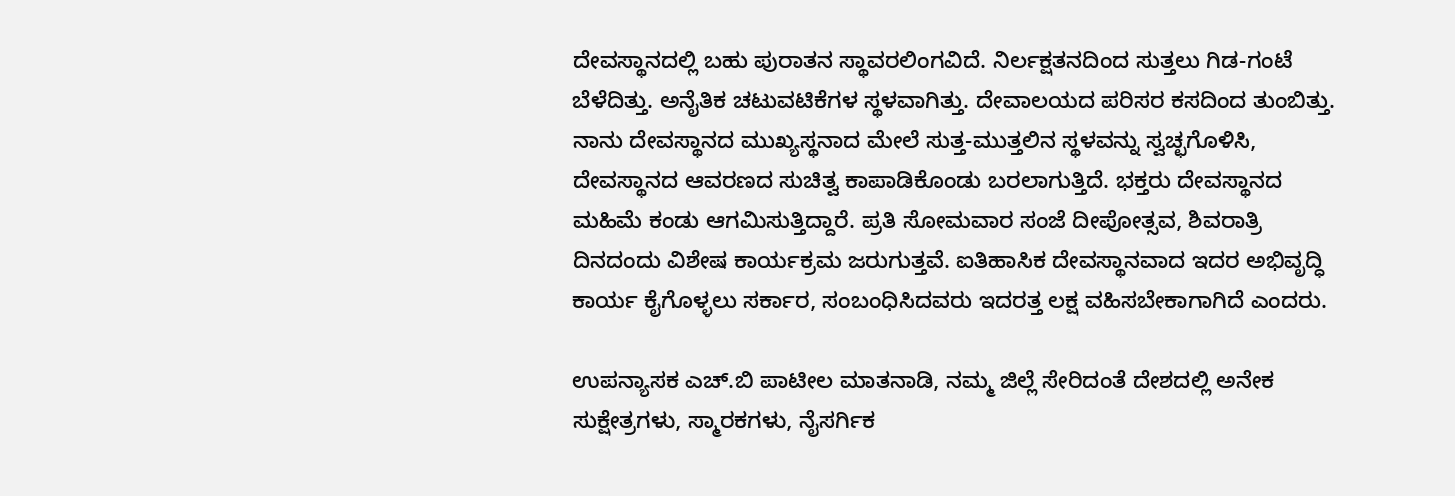ದೇವಸ್ಥಾನದಲ್ಲಿ ಬಹು ಪುರಾತನ ಸ್ಥಾವರಲಿಂಗವಿದೆ. ನಿರ್ಲಕ್ಷತನದಿಂದ ಸುತ್ತಲು ಗಿಡ-ಗಂಟೆ ಬೆಳೆದಿತ್ತು. ಅನೈತಿಕ ಚಟುವಟಿಕೆಗಳ ಸ್ಥಳವಾಗಿತ್ತು. ದೇವಾಲಯದ ಪರಿಸರ ಕಸದಿಂದ ತುಂಬಿತ್ತು. ನಾನು ದೇವಸ್ಥಾನದ ಮುಖ್ಯಸ್ಥನಾದ ಮೇಲೆ ಸುತ್ತ-ಮುತ್ತಲಿನ ಸ್ಥಳವನ್ನು ಸ್ವಚ್ಛಗೊಳಿಸಿ, ದೇವಸ್ಥಾನದ ಆವರಣದ ಸುಚಿತ್ವ ಕಾಪಾಡಿಕೊಂಡು ಬರಲಾಗುತ್ತಿದೆ. ಭಕ್ತರು ದೇವಸ್ಥಾನದ ಮಹಿಮೆ ಕಂಡು ಆಗಮಿಸುತ್ತಿದ್ದಾರೆ. ಪ್ರತಿ ಸೋಮವಾರ ಸಂಜೆ ದೀಪೋತ್ಸವ, ಶಿವರಾತ್ರಿ ದಿನದಂದು ವಿಶೇಷ ಕಾರ್ಯಕ್ರಮ ಜರುಗುತ್ತವೆ. ಐತಿಹಾಸಿಕ ದೇವಸ್ಥಾನವಾದ ಇದರ ಅಭಿವೃದ್ಧಿ ಕಾರ್ಯ ಕೈಗೊಳ್ಳಲು ಸರ್ಕಾರ, ಸಂಬಂಧಿಸಿದವರು ಇದರತ್ತ ಲಕ್ಷ ವಹಿಸಬೇಕಾಗಾಗಿದೆ ಎಂದರು.

ಉಪನ್ಯಾಸಕ ಎಚ್.ಬಿ ಪಾಟೀಲ ಮಾತನಾಡಿ, ನಮ್ಮ ಜಿಲ್ಲೆ ಸೇರಿದಂತೆ ದೇಶದಲ್ಲಿ ಅನೇಕ ಸುಕ್ಷೇತ್ರಗಳು, ಸ್ಮಾರಕಗಳು, ನೈಸರ್ಗಿಕ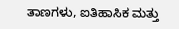ತಾಣಗಳು, ಐತಿಹಾಸಿಕ ಮತ್ತು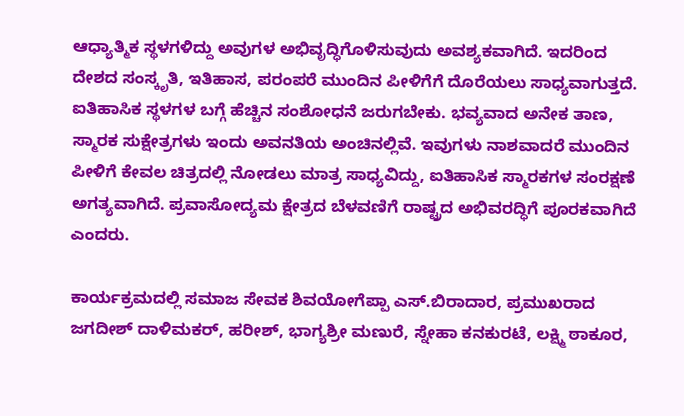ಆಧ್ಯಾತ್ಮಿಕ ಸ್ಥಳಗಳಿದ್ದು ಅವುಗಳ ಅಭಿವೃದ್ಧಿಗೊಳಿಸುವುದು ಅವಶ್ಯಕವಾಗಿದೆ. ಇದರಿಂದ ದೇಶದ ಸಂಸ್ಕೃತಿ, ಇತಿಹಾಸ, ಪರಂಪರೆ ಮುಂದಿನ ಪೀಳಿಗೆಗೆ ದೊರೆಯಲು ಸಾಧ್ಯವಾಗುತ್ತದೆ. ಐತಿಹಾಸಿಕ ಸ್ಥಳಗಳ ಬಗ್ಗೆ ಹೆಚ್ಚಿನ ಸಂಶೋಧನೆ ಜರುಗಬೇಕು. ಭವ್ಯವಾದ ಅನೇಕ ತಾಣ, ಸ್ಮಾರಕ ಸುಕ್ಷೇತ್ರಗಳು ಇಂದು ಅವನತಿಯ ಅಂಚಿನಲ್ಲಿವೆ. ಇವುಗಳು ನಾಶವಾದರೆ ಮುಂದಿನ ಪೀಳಿಗೆ ಕೇವಲ ಚಿತ್ರದಲ್ಲಿ ನೋಡಲು ಮಾತ್ರ ಸಾಧ್ಯವಿದ್ದು, ಐತಿಹಾಸಿಕ ಸ್ಮಾರಕಗಳ ಸಂರಕ್ಷಣೆ ಅಗತ್ಯವಾಗಿದೆ. ಪ್ರವಾಸೋದ್ಯಮ ಕ್ಷೇತ್ರದ ಬೆಳವಣಿಗೆ ರಾಷ್ಟ್ರದ ಅಭಿವರದ್ಧಿಗೆ ಪೂರಕವಾಗಿದೆ ಎಂದರು.

ಕಾರ್ಯಕ್ರಮದಲ್ಲಿ ಸಮಾಜ ಸೇವಕ ಶಿವಯೋಗೆಪ್ಪಾ ಎಸ್.ಬಿರಾದಾರ, ಪ್ರಮುಖರಾದ ಜಗದೀಶ್ ದಾಳಿಮಕರ್, ಹರೀಶ್, ಭಾಗ್ಯಶ್ರೀ ಮಣುರೆ, ಸ್ನೇಹಾ ಕನಕುರಟೆ, ಲಕ್ಷ್ಮಿ ಠಾಕೂರ,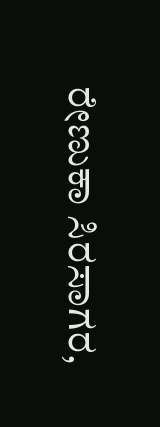ರೇಣುಕಾ ಸಿರಸಾಗರ,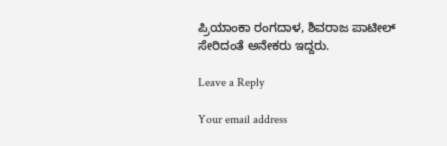ಪ್ರಿಯಾಂಕಾ ರಂಗದಾಳ, ಶಿವರಾಜ ಪಾಟೀಲ್ ಸೇರಿದಂತೆ ಅನೇಕರು ಇದ್ದರು.

Leave a Reply

Your email address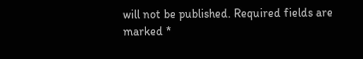will not be published. Required fields are marked *